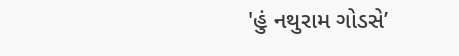'હું નથુરામ ગોડસે’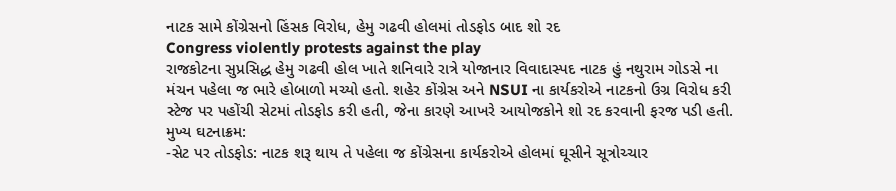નાટક સામે કોંગ્રેસનો હિંસક વિરોધ, હેમુ ગઢવી હોલમાં તોડફોડ બાદ શો રદ
Congress violently protests against the play
રાજકોટના સુપ્રસિદ્ધ હેમુ ગઢવી હોલ ખાતે શનિવારે રાત્રે યોજાનાર વિવાદાસ્પદ નાટક હું નથુરામ ગોડસે ના મંચન પહેલા જ ભારે હોબાળો મચ્યો હતો. શહેર કોંગ્રેસ અને NSUI ના કાર્યકરોએ નાટકનો ઉગ્ર વિરોધ કરી સ્ટેજ પર પહોંચી સેટમાં તોડફોડ કરી હતી, જેના કારણે આખરે આયોજકોને શો રદ કરવાની ફરજ પડી હતી.
મુખ્ય ઘટનાક્રમ:
-સેટ પર તોડફોડ: નાટક શરૂ થાય તે પહેલા જ કોંગ્રેસના કાર્યકરોએ હોલમાં ઘૂસીને સૂત્રોચ્ચાર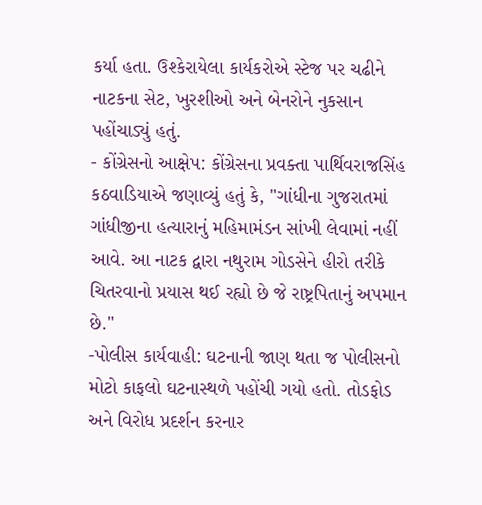કર્યા હતા. ઉશ્કેરાયેલા કાર્યકરોએ સ્ટેજ પર ચઢીને નાટકના સેટ, ખુરશીઓ અને બેનરોને નુકસાન પહોંચાડ્યું હતું.
- કોંગ્રેસનો આક્ષેપ: કોંગ્રેસના પ્રવક્તા પાર્થિવરાજસિંહ કઠવાડિયાએ જણાવ્યું હતું કે, "ગાંધીના ગુજરાતમાં ગાંધીજીના હત્યારાનું મહિમામંડન સાંખી લેવામાં નહીં આવે. આ નાટક દ્વારા નથુરામ ગોડસેને હીરો તરીકે ચિતરવાનો પ્રયાસ થઈ રહ્યો છે જે રાષ્ટ્રપિતાનું અપમાન છે."
-પોલીસ કાર્યવાહી: ઘટનાની જાણ થતા જ પોલીસનો મોટો કાફલો ઘટનાસ્થળે પહોંચી ગયો હતો. તોડફોડ અને વિરોધ પ્રદર્શન કરનાર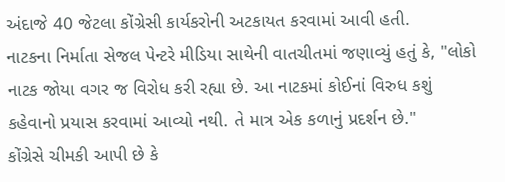અંદાજે 40 જેટલા કોંગ્રેસી કાર્યકરોની અટકાયત કરવામાં આવી હતી.
નાટકના નિર્માતા સેજલ પેન્ટરે મીડિયા સાથેની વાતચીતમાં જણાવ્યું હતું કે, "લોકો નાટક જોયા વગર જ વિરોધ કરી રહ્યા છે. આ નાટકમાં કોઈનાં વિરુધ કશું કહેવાનો પ્રયાસ કરવામાં આવ્યો નથી. તે માત્ર એક કળાનું પ્રદર્શન છે."
કોંગ્રેસે ચીમકી આપી છે કે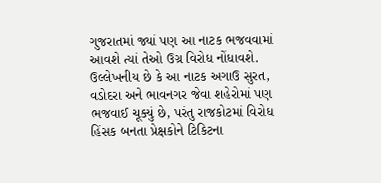ગુજરાતમાં જ્યાં પણ આ નાટક ભજવવામાં આવશે ત્યાં તેઓ ઉગ્ર વિરોધ નોંધાવશે. ઉલ્લેખનીય છે કે આ નાટક અગાઉ સુરત, વડોદરા અને ભાવનગર જેવા શહેરોમાં પણ ભજવાઈ ચૂક્યું છે, પરંતુ રાજકોટમાં વિરોધ હિંસક બનતા પ્રેક્ષકોને ટિકિટના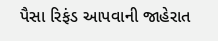પૈસા રિફંડ આપવાની જાહેરાત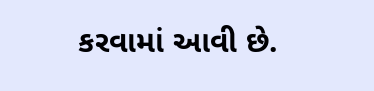કરવામાં આવી છે.